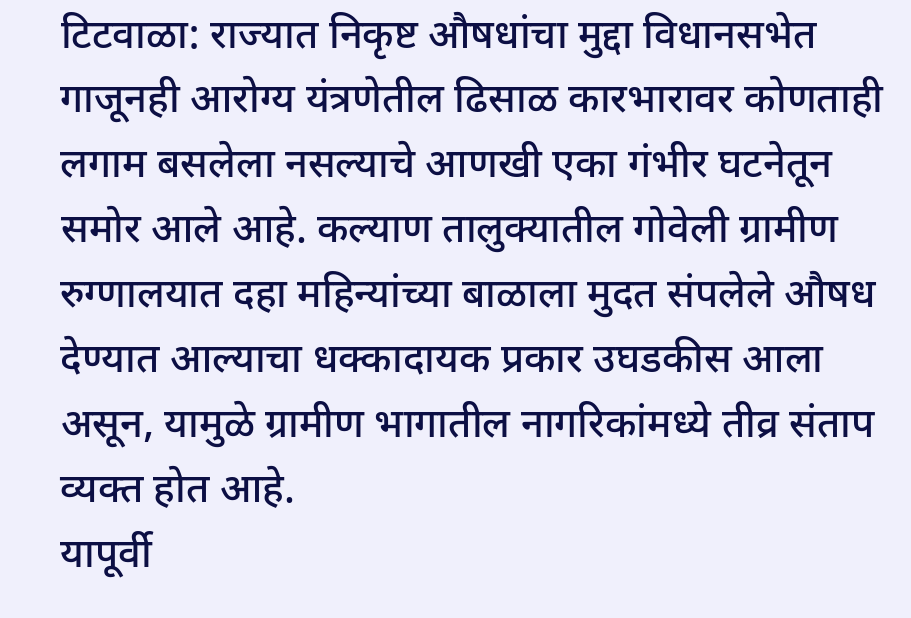टिटवाळा: राज्यात निकृष्ट औषधांचा मुद्दा विधानसभेत गाजूनही आरोग्य यंत्रणेतील ढिसाळ कारभारावर कोणताही लगाम बसलेला नसल्याचे आणखी एका गंभीर घटनेतून समोर आले आहे. कल्याण तालुक्यातील गोवेली ग्रामीण रुग्णालयात दहा महिन्यांच्या बाळाला मुदत संपलेले औषध देण्यात आल्याचा धक्कादायक प्रकार उघडकीस आला असून, यामुळे ग्रामीण भागातील नागरिकांमध्ये तीव्र संताप व्यक्त होत आहे.
यापूर्वी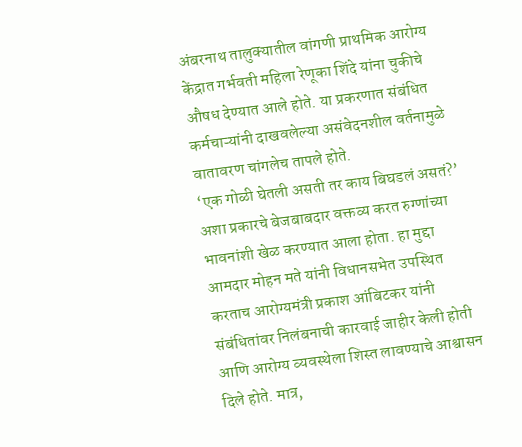अंबरनाथ तालुक्यातील वांगणी प्राथमिक आरोग्य केंद्रात गर्भवती महिला रेणूका शिंदे यांना चुकीचे औषध देण्यात आले होते. या प्रकरणात संबंधित कर्मचाऱ्यांनी दाखवलेल्या असंवेदनशील वर्तनामुळे वातावरण चांगलेच तापले होते.
‘एक गोळी घेतली असती तर काय बिघडलं असतं?’ अशा प्रकारचे बेजबाबदार वक्तव्य करत रुग्णांच्या भावनांशी खेळ करण्यात आला होता. हा मुद्दा आमदार मोहन मते यांनी विधानसभेत उपस्थित करताच आरोग्यमंत्री प्रकाश आंबिटकर यांनी संबंधितांवर निलंबनाची कारवाई जाहीर केली होती आणि आरोग्य व्यवस्थेला शिस्त लावण्याचे आश्वासन दिले होते. मात्र,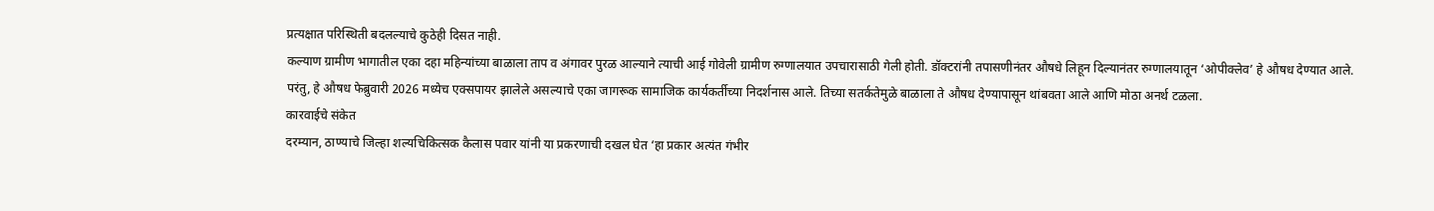प्रत्यक्षात परिस्थिती बदलल्याचे कुठेही दिसत नाही.
कल्याण ग्रामीण भागातील एका दहा महिन्यांच्या बाळाला ताप व अंगावर पुरळ आल्याने त्याची आई गोवेली ग्रामीण रुग्णालयात उपचारासाठी गेली होती. डॉक्टरांनी तपासणीनंतर औषधे लिहून दिल्यानंतर रुग्णालयातून ‘ओपीक्लेव’ हे औषध देण्यात आले. परंतु, हे औषध फेब्रुवारी 2026 मध्येच एक्सपायर झालेले असल्याचे एका जागरूक सामाजिक कार्यकर्तीच्या निदर्शनास आले. तिच्या सतर्कतेमुळे बाळाला ते औषध देण्यापासून थांबवता आले आणि मोठा अनर्थ टळला.
कारवाईचे संकेत
दरम्यान, ठाण्याचे जिल्हा शल्यचिकित्सक कैलास पवार यांनी या प्रकरणाची दखल घेत ‘हा प्रकार अत्यंत गंभीर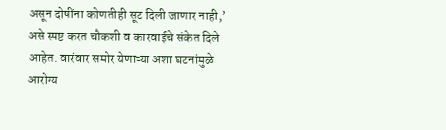असून दोषींना कोणतीही सूट दिली जाणार नाही,’ असे स्पष्ट करत चौकशी व कारवाईचे संकेत दिले आहेत. वारंवार समोर येणाऱ्या अशा घटनांमुळे आरोग्य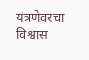यंत्रणेवरचा विश्वास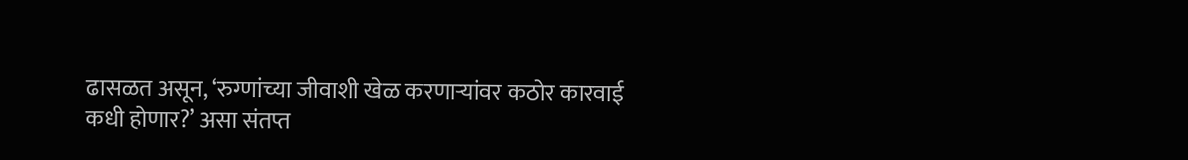ढासळत असून, ‘रुग्णांच्या जीवाशी खेळ करणाऱ्यांवर कठोर कारवाई कधी होणार?’ असा संतप्त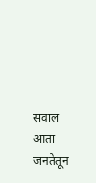सवाल आता जनतेतून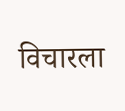विचारला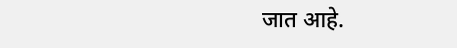जात आहे.